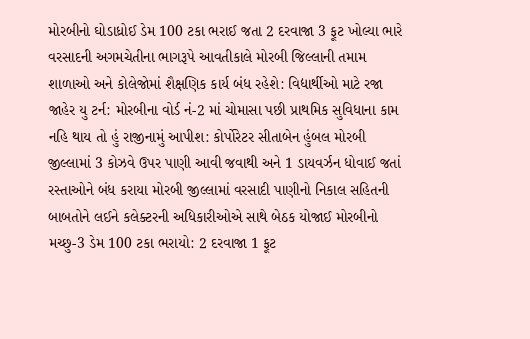મોરબીનો ઘોડાધ્રોઈ ડેમ 100 ટકા ભરાઈ જતા 2 દરવાજા 3 ફૂટ ખોલ્યા ભારે વરસાદની અગમચેતીના ભાગરૂપે આવતીકાલે મોરબી જિલ્લાની તમામ શાળાઓ અને કોલેજોમાં શૈક્ષણિક કાર્ય બંધ રહેશે: વિદ્યાર્થીઓ માટે રજા જાહેર યુ ટર્ન: મોરબીના વોર્ડ નં-2 માં ચોમાસા પછી પ્રાથમિક સુવિધાના કામ નહિ થાય તો હું રાજીનામું આપીશ: કોર્પોરેટર સીતાબેન હુંબલ મોરબી જીલ્લામાં 3 કોઝવે ઉપર પાણી આવી જવાથી અને 1 ડાયવર્ઝન ધોવાઈ જતાં રસ્તાઓને બંધ કરાયા મોરબી જીલ્લામાં વરસાદી પાણીનો નિકાલ સહિતની બાબતોને લઈને કલેક્ટરની અધિકારીઓએ સાથે બેઠક યોજાઈ મોરબીનો મચ્છુ-3 ડેમ 100 ટકા ભરાયો: 2 દરવાજા 1 ફૂટ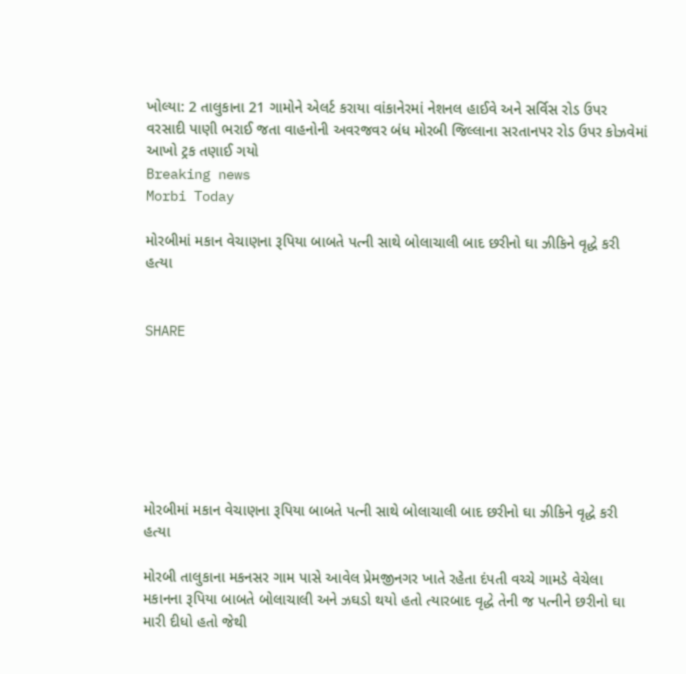ખોલ્યા: 2 તાલુકાના 21 ગામોને એલર્ટ કરાયા વાંકાનેરમાં નેશનલ હાઈવે અને સર્વિસ રોડ ઉપર વરસાદી પાણી ભરાઈ જતા વાહનોની અવરજવર બંધ મોરબી જિલ્લાના સરતાનપર રોડ ઉપર કોઝવેમાં આખો ટ્રક તણાઈ ગયો
Breaking news
Morbi Today

મોરબીમાં મકાન વેચાણના રૂપિયા બાબતે પત્ની સાથે બોલાચાલી બાદ છરીનો ઘા ઝીકિને વૃદ્ધે કરી હત્યા


SHARE







મોરબીમાં મકાન વેચાણના રૂપિયા બાબતે પત્ની સાથે બોલાચાલી બાદ છરીનો ઘા ઝીકિને વૃદ્ધે કરી હત્યા

મોરબી તાલુકાના મકનસર ગામ પાસે આવેલ પ્રેમજીનગર ખાતે રહેતા દંપતી વચ્ચે ગામડે વેચેલા મકાનના રૂપિયા બાબતે બોલાચાલી અને ઝઘડો થયો હતો ત્યારબાદ વૃદ્ધે તેની જ પત્નીને છરીનો ઘા મારી દીધો હતો જેથી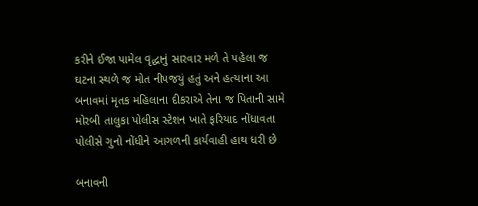કરીને ઈજા પામેલ વૃદ્ધાનું સારવાર મળે તે પહેલા જ ઘટના સ્થળે જ મોત નીપજયું હતું અને હત્યાના આ બનાવમાં મૃતક મહિલાના દીકરાએ તેના જ પિતાની સામે મોરબી તાલુકા પોલીસ સ્ટેશન ખાતે ફરિયાદ નોંધાવતા પોલીસે ગુનો નોંધીને આગળની કાર્યવાહી હાથ ધરી છે

બનાવની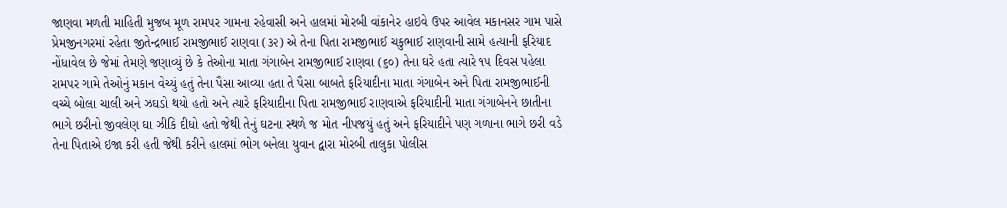જાણવા મળતી માહિતી મુજબ મૂળ રામપર ગામના રહેવાસી અને હાલમાં મોરબી વાંકાનેર હાઇવે ઉપર આવેલ મકાનસર ગામ પાસે પ્રેમજીનગરમાં રહેતા જીતેન્દ્રભાઈ રામજીભાઈ રાણવા (૩૨) એ તેના પિતા રામજીભાઈ ચકુભાઈ રાણવાની સામે હત્યાની ફરિયાદ નોંધાવેલ છે જેમાં તેમણે જણાવ્યું છે કે તેઓના માતા ગંગાબેન રામજીભાઈ રાણવા (૬૦) તેના ઘરે હતા ત્યારે ૧૫ દિવસ પહેલા રામપર ગામે તેઓનું મકાન વેચ્યું હતું તેના પૈસા આવ્યા હતા તે પૈસા બાબતે ફરિયાદીના માતા ગંગાબેન અને પિતા રામજીભાઈની વચ્ચે બોલા ચાલી અને ઝઘડો થયો હતો અને ત્યારે ફરિયાદીના પિતા રામજીભાઈ રાણવાએ ફરિયાદીની માતા ગંગાબેનને છાતીના ભાગે છરીનો જીવલેણ ઘા ઝીકિ દીધો હતો જેથી તેનું ઘટના સ્થળે જ મોત નીપજયું હતું અને ફરિયાદીને પણ ગળાના ભાગે છરી વડે તેના પિતાએ ઇજા કરી હતી જેથી કરીને હાલમાં ભોગ બનેલા યુવાન દ્વારા મોરબી તાલુકા પોલીસ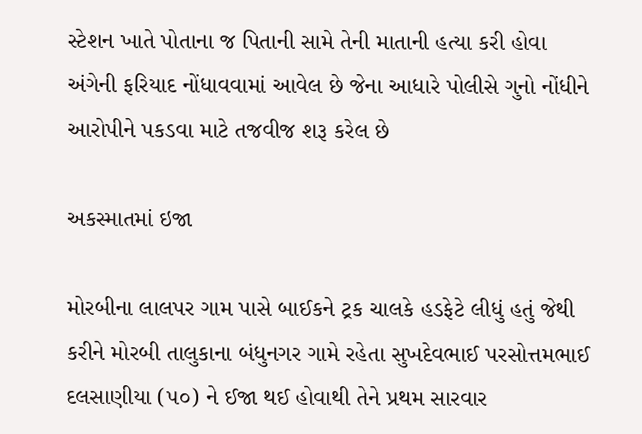સ્ટેશન ખાતે પોતાના જ પિતાની સામે તેની માતાની હત્યા કરી હોવા અંગેની ફરિયાદ નોંધાવવામાં આવેલ છે જેના આધારે પોલીસે ગુનો નોંધીને આરોપીને પકડવા માટે તજવીજ શરૂ કરેલ છે

અકસ્માતમાં ઇજા

મોરબીના લાલપર ગામ પાસે બાઈકને ટ્રક ચાલકે હડફેટે લીધું હતું જેથી કરીને મોરબી તાલુકાના બંધુનગર ગામે રહેતા સુખદેવભાઈ પરસોત્તમભાઈ દલસાણીયા (૫૦) ને ઈજા થઈ હોવાથી તેને પ્રથમ સારવાર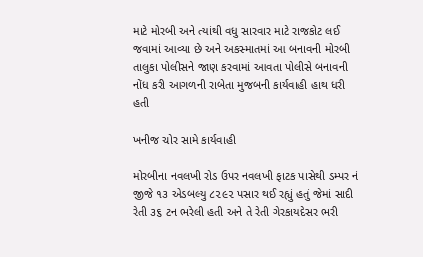માટે મોરબી અને ત્યાંથી વધુ સારવાર માટે રાજકોટ લઈ જવામાં આવ્યા છે અને અકસ્માતમાં આ બનાવની મોરબી તાલુકા પોલીસને જાણ કરવામાં આવતા પોલીસે બનાવની નોંધ કરી આગળની રાબેતા મુજબની કાર્યવાહી હાથ ધરી હતી

ખનીજ ચોર સામે કાર્યવાહી

મોરબીના નવલખી રોડ ઉપર નવલખી ફાટક પાસેથી ડમ્પર નં જીજે ૧૩ એડબલ્યુ ૮૨૯૨ પસાર થઈ રહ્યું હતું જેમાં સાદી રેતી ૩૬ ટન ભરેલી હતી અને તે રેતી ગેરકાયદેસર ભરી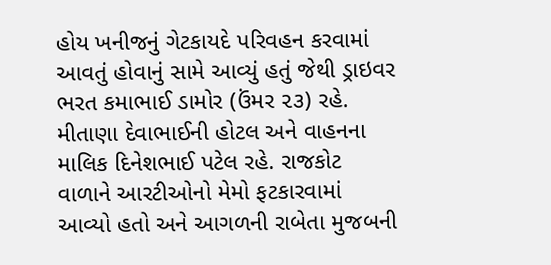હોય ખનીજનું ગેટકાયદે પરિવહન કરવામાં આવતું હોવાનું સામે આવ્યું હતું જેથી ડ્રાઇવર ભરત કમાભાઈ ડામોર (ઉંમર ૨૩) રહે. મીતાણા દેવાભાઈની હોટલ અને વાહનના માલિક દિનેશભાઈ પટેલ રહે. રાજકોટ વાળાને આરટીઓનો મેમો ફટકારવામાં આવ્યો હતો અને આગળની રાબેતા મુજબની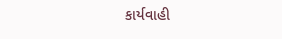કાર્યવાહી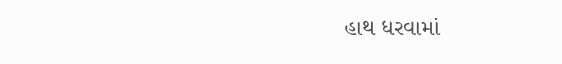હાથ ધરવામાં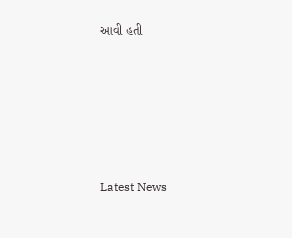આવી હતી






Latest News